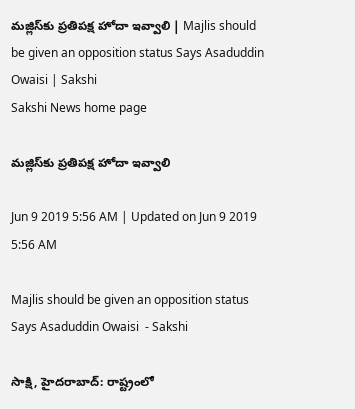మజ్లిస్‌కు ప్రతిపక్ష హోదా ఇవ్వాలి | Majlis should be given an opposition status Says Asaduddin Owaisi | Sakshi
Sakshi News home page

మజ్లిస్‌కు ప్రతిపక్ష హోదా ఇవ్వాలి

Jun 9 2019 5:56 AM | Updated on Jun 9 2019 5:56 AM

Majlis should be given an opposition status Says Asaduddin Owaisi  - Sakshi

సాక్షి, హైదరాబాద్‌: రాష్ట్రంలో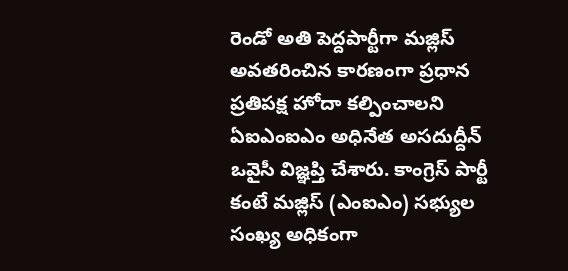రెండో అతి పెద్దపార్టీగా మజ్లిస్‌ అవతరించిన కారణంగా ప్రధాన ప్రతిపక్ష హోదా కల్పించాలని ఏఐఎంఐఎం అధినేత అసదుద్దీన్‌ ఒవైసీ విజ్ఞప్తి చేశారు. కాంగ్రెస్‌ పార్టీ కంటే మజ్లిస్‌ (ఎంఐఎం) సభ్యుల సంఖ్య అధికంగా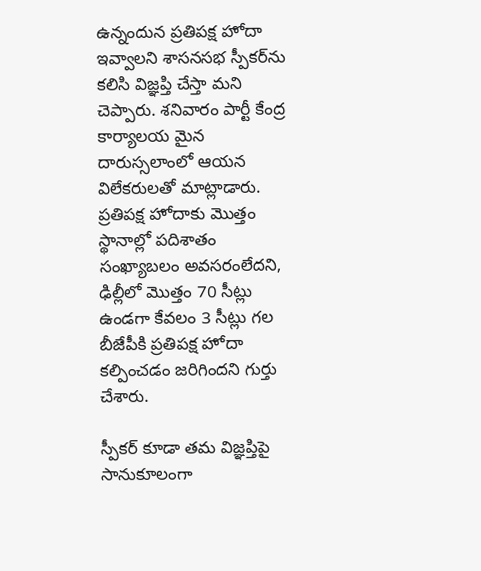ఉన్నందున ప్రతిపక్ష హోదా ఇవ్వాలని శాసనసభ స్పీకర్‌ను కలిసి విజ్ఞప్తి చేస్తా మని చెప్పారు. శనివారం పార్టీ కేంద్ర కార్యాలయ మైన దారుస్సలాంలో ఆయన విలేకరులతో మాట్లాడారు. ప్రతిపక్ష హోదాకు మొత్తం స్థానాల్లో పదిశాతం సంఖ్యాబలం అవసరంలేదని, ఢిల్లీలో మొత్తం 70 సీట్లు ఉండగా కేవలం 3 సీట్లు గల బీజేపీకి ప్రతిపక్ష హోదా కల్పించడం జరిగిందని గుర్తు చేశారు.

స్పీకర్‌ కూడా తమ విజ్ఞప్తిపై సానుకూలంగా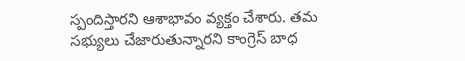స్పందిస్తారని ఆశాభావం వ్యక్తం చేశారు. తమ సభ్యులు చేజారుతున్నారని కాంగ్రెస్‌ బాధ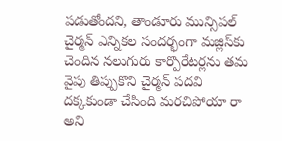పడుతోందని, తాండూరు మున్సిపల్‌ చైర్మన్‌ ఎన్నికల సందర్భంగా మజ్లిస్‌కు చెందిన నలుగురు కార్పొరేటర్లను తమ వైపు తిప్పుకొని చైర్మన్‌ పదవి దక్కకుండా చేసింది మరచిపోయా రా అని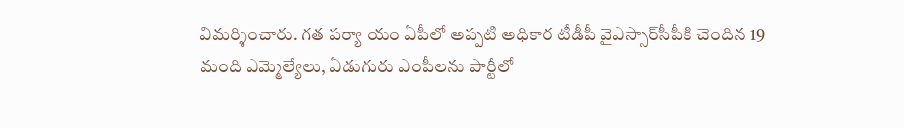విమర్శించారు. గత పర్యా యం ఏపీలో అప్పటి అధికార టీడీపీ వైఎస్సార్‌సీపీకి చెందిన 19 మంది ఎమ్మెల్యేలు, ఏడుగురు ఎంపీలను పార్టీలో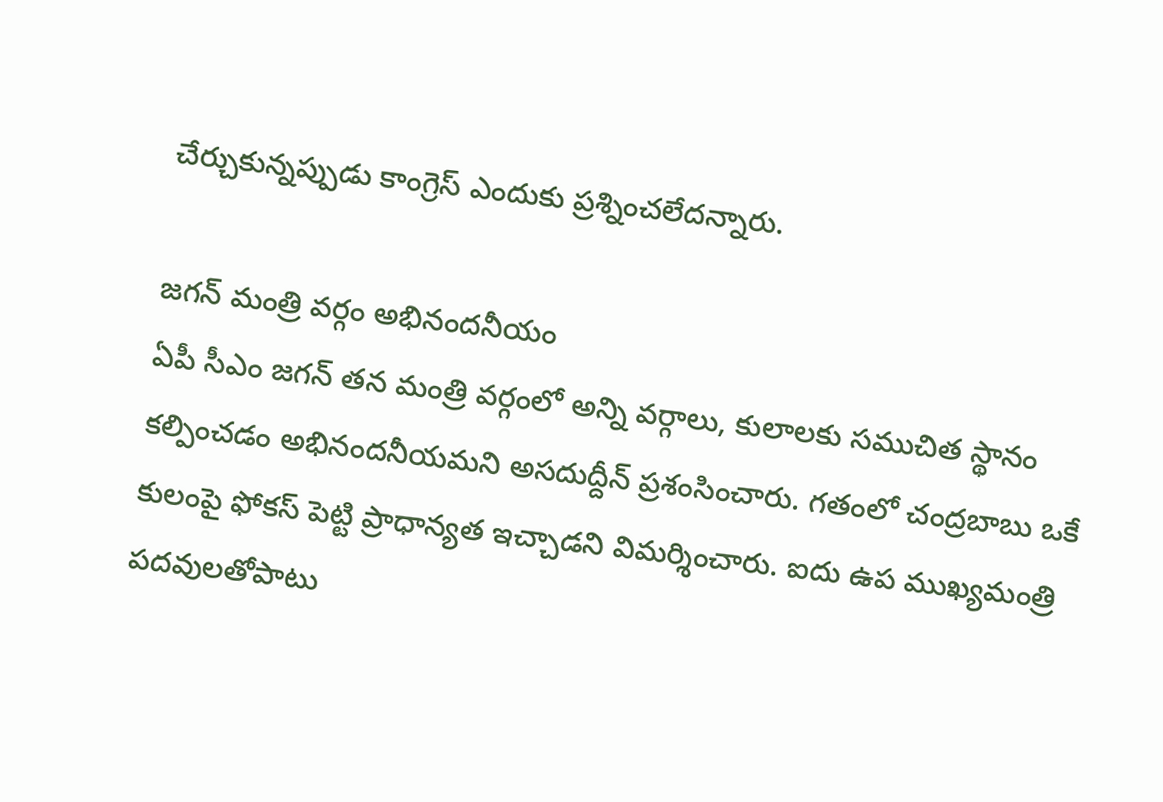చేర్చుకున్నప్పుడు కాంగ్రెస్‌ ఎందుకు ప్రశ్నించలేదన్నారు.

జగన్‌ మంత్రి వర్గం అభినందనీయం
ఏపీ సీఎం జగన్‌ తన మంత్రి వర్గంలో అన్ని వర్గాలు, కులాలకు సముచిత స్థానం కల్పించడం అభినందనీయమని అసదుద్దీన్‌ ప్రశంసించారు. గతంలో చంద్రబాబు ఒకే కులంపై ఫోకస్‌ పెట్టి ప్రాధాన్యత ఇచ్చాడని విమర్శించారు. ఐదు ఉప ముఖ్యమంత్రి పదవులతోపాటు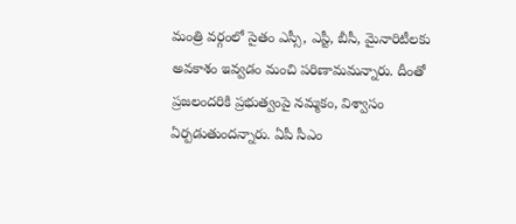మంత్రి వర్గంలో సైతం ఎస్సీ, ఎస్టీ, బీసీ, మైనారిటీలకు అవకాశం ఇవ్వడం మంచి పరిణామమన్నారు. దీంతో ప్రజలందరికి ప్రభుత్వంపై నమ్మకం, విశ్వాసం ఏర్పడుతుందన్నారు. ఏపీ సీఎం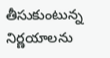తీసుకుంటున్న నిర్ణయాలను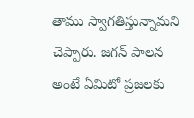తాము స్వాగతిస్తున్నామని చెప్పారు. జగన్‌ పాలన అంటే ఏమిటో ప్రజలకు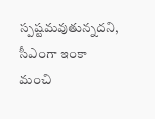స్పష్టమవుతున్నదని, సీఎంగా ఇంకా మంచి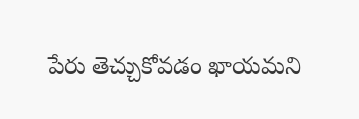పేరు తెచ్చుకోవడం ఖాయమని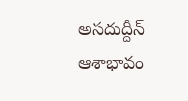అసదుద్దీన్‌ ఆశాభావం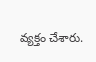వ్యక్తం చేశారు.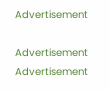Advertisement

Advertisement
Advertisement